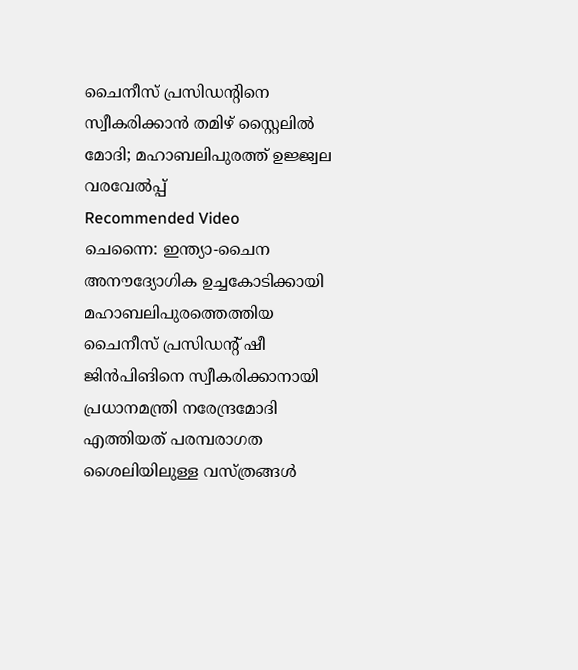ചൈനീസ് പ്രസിഡന്റിനെ സ്വീകരിക്കാൻ തമിഴ് സ്റ്റൈലിൽ മോദി; മഹാബലിപുരത്ത് ഉജ്ജ്വല വരവേൽപ്പ്
Recommended Video
ചെന്നൈ: ഇന്ത്യാ-ചൈന അനൗദ്യോഗിക ഉച്ചകോടിക്കായി മഹാബലിപുരത്തെത്തിയ ചൈനീസ് പ്രസിഡന്റ് ഷീ ജിൻപിങിനെ സ്വീകരിക്കാനായി പ്രധാനമന്ത്രി നരേന്ദ്രമോദി എത്തിയത് പരമ്പരാഗത ശൈലിയിലുള്ള വസ്ത്രങ്ങൾ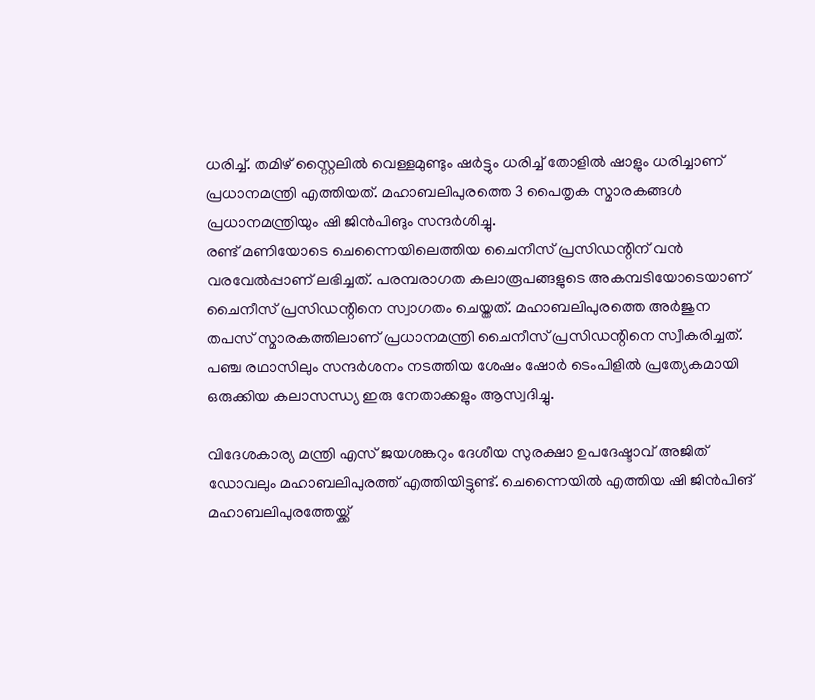ധരിച്ച്. തമിഴ് സ്റ്റൈലിൽ വെള്ളമുണ്ടും ഷർട്ടും ധരിച്ച് തോളിൽ ഷാളും ധരിച്ചാണ് പ്രധാനമന്ത്രി എത്തിയത്. മഹാബലിപുരത്തെ 3 പൈതൃക സ്മാരകങ്ങൾ പ്രധാനമന്ത്രിയും ഷി ജിൻപിങും സന്ദർശിച്ചു.
രണ്ട് മണിയോടെ ചെന്നൈയിലെത്തിയ ചൈനീസ് പ്രസിഡന്റിന് വൻ വരവേൽപ്പാണ് ലഭിച്ചത്. പരമ്പരാഗത കലാരൂപങ്ങളുടെ അകമ്പടിയോടെയാണ് ചൈനീസ് പ്രസിഡന്റിനെ സ്വാഗതം ചെയ്തത്. മഹാബലിപുരത്തെ അർജുന തപസ് സ്മാരകത്തിലാണ് പ്രധാനമന്ത്രി ചൈനീസ് പ്രസിഡന്റിനെ സ്വീകരിച്ചത്. പഞ്ച രഥാസിലും സന്ദർശനം നടത്തിയ ശേഷം ഷോർ ടെംപിളിൽ പ്രത്യേകമായി ഒരുക്കിയ കലാസന്ധ്യ ഇരു നേതാക്കളും ആസ്വദിച്ചു.

വിദേശകാര്യ മന്ത്രി എസ് ജയശങ്കറും ദേശീയ സുരക്ഷാ ഉപദേഷ്ടാവ് അജിത് ഡോവലും മഹാബലിപുരത്ത് എത്തിയിട്ടുണ്ട്. ചെന്നൈയിൽ എത്തിയ ഷി ജിൻപിങ് മഹാബലിപുരത്തേയ്ക്ക്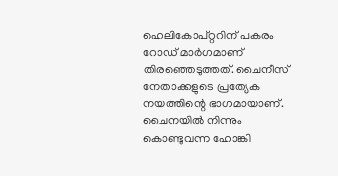ഹെലികോപ്റ്ററിന് പകരം റോഡ് മാർഗമാണ് തിരഞ്ഞെടുത്തത്. ചൈനീസ് നേതാക്കളുടെ പ്രത്യേക നയത്തിന്റെ ഭാഗമായാണ്. ചൈനയിൽ നിന്നും കൊണ്ടുവന്ന ഹോങ്കി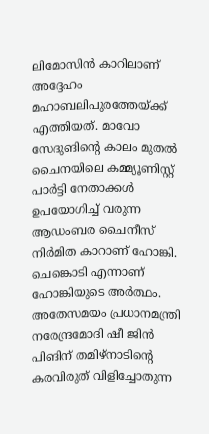ലിമോസിൻ കാറിലാണ് അദ്ദേഹം മഹാബലിപുരത്തേയ്ക്ക് എത്തിയത്. മാവോ സേദുങിന്റെ കാലം മുതൽ ചൈനയിലെ കമ്മ്യൂണിസ്റ്റ് പാർട്ടി നേതാക്കൾ ഉപയോഗിച്ച് വരുന്ന ആഡംബര ചൈനീസ് നിർമിത കാറാണ് ഹോങ്കി. ചെങ്കൊടി എന്നാണ് ഹോങ്കിയുടെ അർത്ഥം.
അതേസമയം പ്രധാനമന്ത്രി നരേന്ദ്രമോദി ഷീ ജിൻ പിങിന് തമിഴ്നാടിന്റെ കരവിരുത് വിളിച്ചോതുന്ന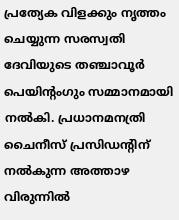പ്രത്യേക വിളക്കും നൃത്തം ചെയ്യുന്ന സരസ്വതി ദേവിയുടെ തഞ്ചാവൂർ പെയിന്റംഗും സമ്മാനമായി നൽകി. പ്രധാനമനത്രി ചൈനീസ് പ്രസിഡന്റിന് നൽകുന്ന അത്താഴ വിരുന്നിൽ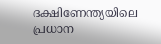ദക്ഷിണേന്ത്യയിലെ പ്രധാന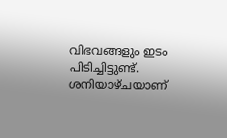വിഭവങ്ങളും ഇടം പിടിച്ചിട്ടുണ്ട്. ശനിയാഴ്ചയാണ്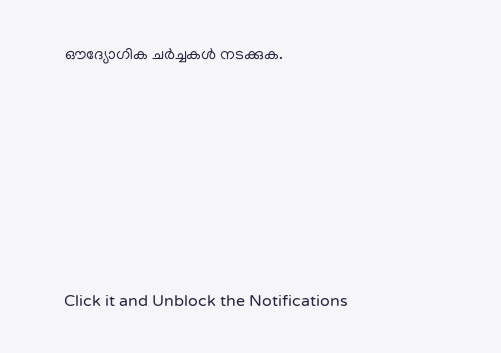ഔദ്യോഗിക ചർച്ചകൾ നടക്കുക.












Click it and Unblock the Notifications